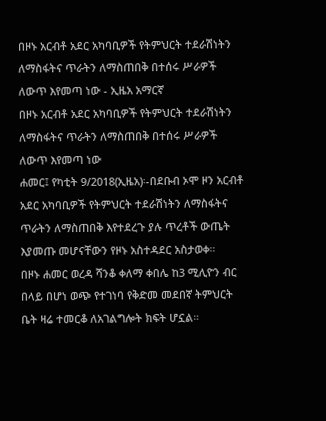በዞኑ አርብቶ አደር አካባቢዎች የትምህርት ተደራሽነትን ለማስፋትና ጥራትን ለማስጠበቅ በተሰሩ ሥራዎች ለውጥ እየመጣ ነው - ኢዜአ አማርኛ
በዞኑ አርብቶ አደር አካባቢዎች የትምህርት ተደራሽነትን ለማስፋትና ጥራትን ለማስጠበቅ በተሰሩ ሥራዎች ለውጥ እየመጣ ነው
ሐመር፤ የካቲት 9/2018(ኢዜአ)፡-በደቡብ ኦሞ ዞን አርብቶ አደር አካባቢዎች የትምህርት ተደራሽነትን ለማስፋትና ጥራትን ለማስጠበቅ እየተደረጉ ያሉ ጥረቶች ውጤት እያመጡ መሆናቸውን የዞኑ አስተዳደር አስታወቀ።
በዞኑ ሐመር ወረዳ ሻንቆ ቀለማ ቀበሌ ከ3 ሚሊዮን ብር በላይ በሆነ ወጭ የተገነባ የቅድመ መደበኛ ትምህርት ቤት ዛሬ ተመርቆ ለአገልግሎት ክፍት ሆኗል።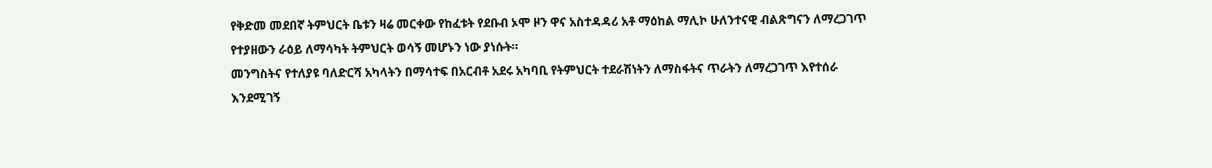የቅድመ መደበኛ ትምህርት ቤቱን ዛሬ መርቀው የከፈቱት የደቡብ ኦሞ ዞን ዋና አስተዳዳሪ አቶ ማዕከል ማሊኮ ሁለንተናዊ ብልጽግናን ለማረጋገጥ የተያዘውን ራዕይ ለማሳካት ትምህርት ወሳኝ መሆኑን ነው ያነሱት።
መንግስትና የተለያዩ ባለድርሻ አካላትን በማሳተፍ በአርብቶ አደሩ አካባቢ የትምህርት ተደራሽነትን ለማስፋትና ጥራትን ለማረጋገጥ እየተሰራ እንደሚገኝ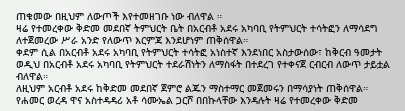ጠቁመው በዚህም ለውጦች እየተመዘገቡ ነው ብለዋል ።
ዛሬ የተመረቀው ቅድመ መደበኛ ትምህርት ቤት በአርብቶ አደሩ አካባቢ የትምህርት ተሳትፎን ለማሳደግ ለተጀመረው ሥራ አንድ የለውጥ እርምጃ እንደሆነም ጠቅሰዋል።
ቀደም ሲል በአርብቶ አደሩ አካባቢ የትምህርት ተሳትፎ አነስተኛ እንደነበር አስታውሰው፣ ከቅርብ ዓመታት ወዲህ በአርብቶ አደሩ አካባቢ የትምህርት ተደራሽነትን ለማስፋት በተደረገ የተቀናጀ ርብርብ ለውጥ ታይቷል ብለዋል።
ለዚህም አርብቶ አደሩ ከቅድመ መደበኛ ጀምሮ ልጁን ማስተማር መጀመሩን በማሳያነት ጠቅሰዋል።
የሐመር ወረዳ ዋና አስተዳዳሪ አቶ ሳሙኤል ጋርሾ በበኩላቸው እንዳሉት ዛሬ የተመረቀው ቅድመ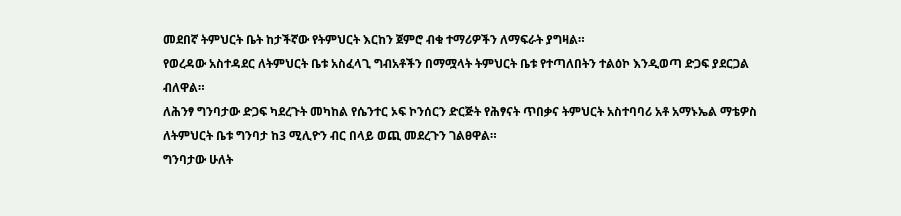መደበኛ ትምህርት ቤት ከታችኛው የትምህርት እርከን ጀምሮ ብቁ ተማሪዎችን ለማፍራት ያግዛል።
የወረዳው አስተዳደር ለትምህርት ቤቱ አስፈላጊ ግብአቶችን በማሟላት ትምህርት ቤቱ የተጣለበትን ተልዕኮ እንዲወጣ ድጋፍ ያደርጋል ብለዋል።
ለሕንፃ ግንባታው ድጋፍ ካደረጉት መካከል የሴንተር ኦፍ ኮንሰርን ድርጅት የሕፃናት ጥበቃና ትምህርት አስተባባሪ አቶ አማኑኤል ማቴዎስ ለትምህርት ቤቱ ግንባታ ከ3 ሚሊዮን ብር በላይ ወጪ መደረጉን ገልፀዋል።
ግንባታው ሁለት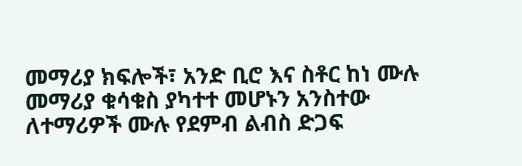መማሪያ ክፍሎች፣ አንድ ቢሮ እና ስቶር ከነ ሙሉ መማሪያ ቁሳቁስ ያካተተ መሆኑን አንስተው ለተማሪዎች ሙሉ የደምብ ልብስ ድጋፍ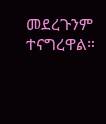መደረጉንም ተናግረዋል።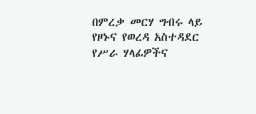በምረቃ መርሃ ግብሩ ላይ የዞኑና የወረዳ አስተዳደር የሥራ ሃላፊዎችና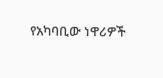የአካባቢው ነዋሪዎች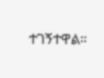ተገኝተዋል።